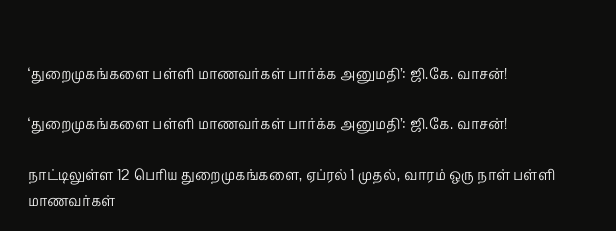‘துறைமுகங்களை பள்ளி மாணவர்கள் பார்க்க அனுமதி’: ஜி.கே. வாசன்!

‘துறைமுகங்களை பள்ளி மாணவர்கள் பார்க்க அனுமதி’: ஜி.கே. வாசன்!

நாட்டிலுள்ள 12 பெரிய துறைமுகங்களை, ஏப்ரல் 1 முதல், வாரம் ஒரு நாள் பள்ளி மாணவர்கள்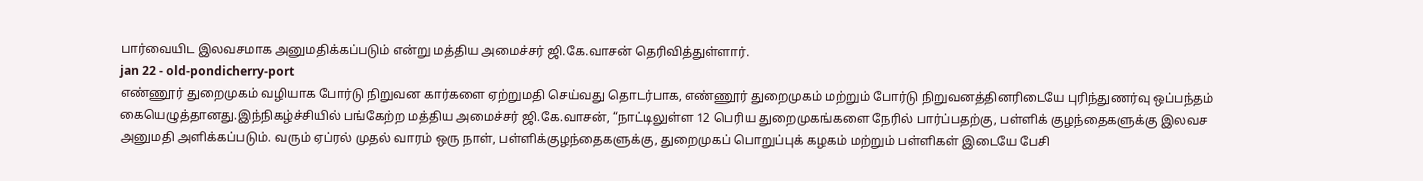பார்வையிட இலவசமாக அனுமதிக்கப்படும் என்று மத்திய அமைச்சர் ஜி.கே.வாசன் தெரிவித்துள்ளார்.
jan 22 - old-pondicherry-port
எண்ணூர் துறைமுகம் வழியாக போர்டு நிறுவன கார்களை ஏற்றுமதி செய்வது தொடர்பாக, எண்ணூர் துறைமுகம் மற்றும் போர்டு நிறுவனத்தினரிடையே புரிந்துணர்வு ஒப்பந்தம் கையெழுத்தானது.இந்நிகழ்ச்சியில் பங்கேற்ற மத்திய அமைச்சர் ஜி.கே.வாசன், “நாட்டிலுள்ள 12 பெரிய துறைமுகங்களை நேரில் பார்ப்பதற்கு, பள்ளிக் குழந்தைகளுக்கு இலவச அனுமதி அளிக்கப்படும். வரும் ஏப்ரல் முதல் வாரம் ஒரு நாள், பள்ளிக்குழந்தைகளுக்கு, துறைமுகப் பொறுப்புக் கழகம் மற்றும் பள்ளிகள் இடையே பேசி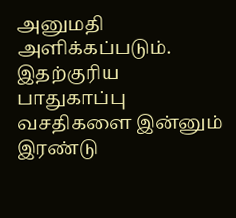அனுமதி அளிக்கப்படும். இதற்குரிய பாதுகாப்பு வசதிகளை இன்னும் இரண்டு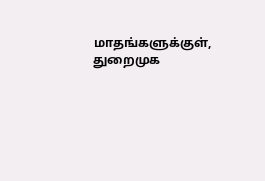மாதங்களுக்குள், துறைமுக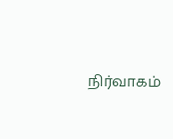நிர்வாகம்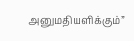அனுமதியளிக்கும்”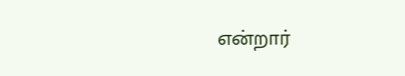என்றார்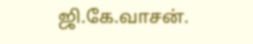ஜி.கே.வாசன்.